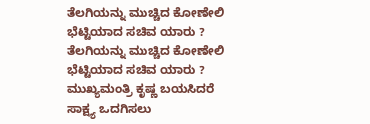ತೆಲಗಿಯನ್ನು ಮುಚ್ಚಿದ ಕೋಣೇಲಿ ಭೆಟ್ಟಿಯಾದ ಸಚಿವ ಯಾರು ?
ತೆಲಗಿಯನ್ನು ಮುಚ್ಚಿದ ಕೋಣೇಲಿ ಭೆಟ್ಟಿಯಾದ ಸಚಿವ ಯಾರು ?
ಮುಖ್ಯಮಂತ್ರಿ ಕೃಷ್ಣ ಬಯಸಿದರೆ ಸಾಕ್ಷ್ಯ ಒದಗಿಸಲು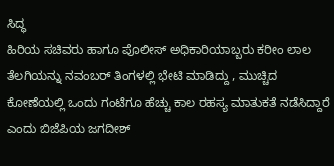ಸಿದ್ಧ
ಹಿರಿಯ ಸಚಿವರು ಹಾಗೂ ಪೊಲೀಸ್ ಅಧಿಕಾರಿಯಾಬ್ಬರು ಕರೀಂ ಲಾಲ ತೆಲಗಿಯನ್ನು ನವಂಬರ್ ತಿಂಗಳಲ್ಲಿ ಭೇಟಿ ಮಾಡಿದ್ದು , ಮುಚ್ಚಿದ ಕೋಣೆಯಲ್ಲಿ ಒಂದು ಗಂಟೆಗೂ ಹೆಚ್ಚು ಕಾಲ ರಹಸ್ಯ ಮಾತುಕತೆ ನಡೆಸಿದ್ದಾರೆ ಎಂದು ಬಿಜೆಪಿಯ ಜಗದೀಶ್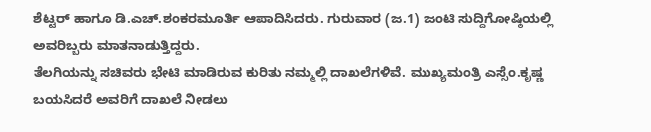ಶೆಟ್ಟರ್ ಹಾಗೂ ಡಿ.ಎಚ್.ಶಂಕರಮೂರ್ತಿ ಆಪಾದಿಸಿದರು. ಗುರುವಾರ (ಜ.1) ಜಂಟಿ ಸುದ್ದಿಗೋಷ್ಠಿಯಲ್ಲಿ ಅವರಿಬ್ಬರು ಮಾತನಾಡುತ್ತಿದ್ದರು.
ತೆಲಗಿಯನ್ನು ಸಚಿವರು ಭೇಟಿ ಮಾಡಿರುವ ಕುರಿತು ನಮ್ಮಲ್ಲಿ ದಾಖಲೆಗಳಿವೆ. ಮುಖ್ಯಮಂತ್ರಿ ಎಸ್ಸೆಂ.ಕೃಷ್ಣ ಬಯಸಿದರೆ ಅವರಿಗೆ ದಾಖಲೆ ನೀಡಲು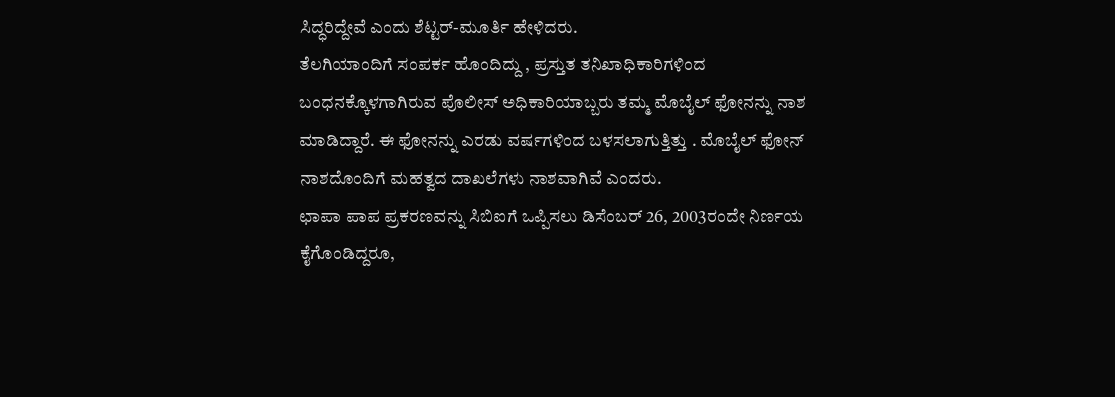ಸಿದ್ಧರಿದ್ದೇವೆ ಎಂದು ಶೆಟ್ಟರ್-ಮೂರ್ತಿ ಹೇಳಿದರು.
ತೆಲಗಿಯಾಂದಿಗೆ ಸಂಪರ್ಕ ಹೊಂದಿದ್ದು , ಪ್ರಸ್ತುತ ತನಿಖಾಧಿಕಾರಿಗಳಿಂದ ಬಂಧನಕ್ಕೊಳಗಾಗಿರುವ ಪೊಲೀಸ್ ಅಧಿಕಾರಿಯಾಬ್ಬರು ತಮ್ಮ ಮೊಬೈಲ್ ಫೋನನ್ನು ನಾಶ ಮಾಡಿದ್ದಾರೆ. ಈ ಫೋನನ್ನು ಎರಡು ವರ್ಷಗಳಿಂದ ಬಳಸಲಾಗುತ್ತಿತ್ತು . ಮೊಬೈಲ್ ಫೋನ್ ನಾಶದೊಂದಿಗೆ ಮಹತ್ವದ ದಾಖಲೆಗಳು ನಾಶವಾಗಿವೆ ಎಂದರು.
ಛಾಪಾ ಪಾಪ ಪ್ರಕರಣವನ್ನು ಸಿಬಿಐಗೆ ಒಪ್ಪಿಸಲು ಡಿಸೆಂಬರ್ 26, 2003ರಂದೇ ನಿರ್ಣಯ ಕೈಗೊಂಡಿದ್ದರೂ,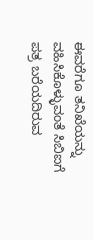ಈವರೆಗೂ ತನಿಖೆಯನ್ನು ವಹಿಸಿಕೊಳ್ಳುವಂತೆ ಸಿಬಿಐಗೆ ಪತ್ರ ಬರೆಯದಿರುವ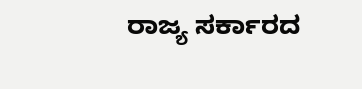ರಾಜ್ಯ ಸರ್ಕಾರದ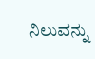ನಿಲುವನ್ನು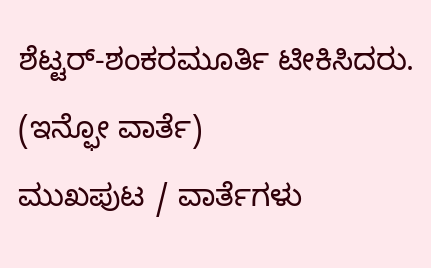ಶೆಟ್ಟರ್-ಶಂಕರಮೂರ್ತಿ ಟೀಕಿಸಿದರು.
(ಇನ್ಫೋ ವಾರ್ತೆ)
ಮುಖಪುಟ / ವಾರ್ತೆಗಳು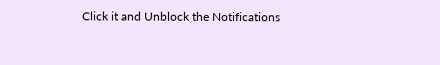Click it and Unblock the Notifications